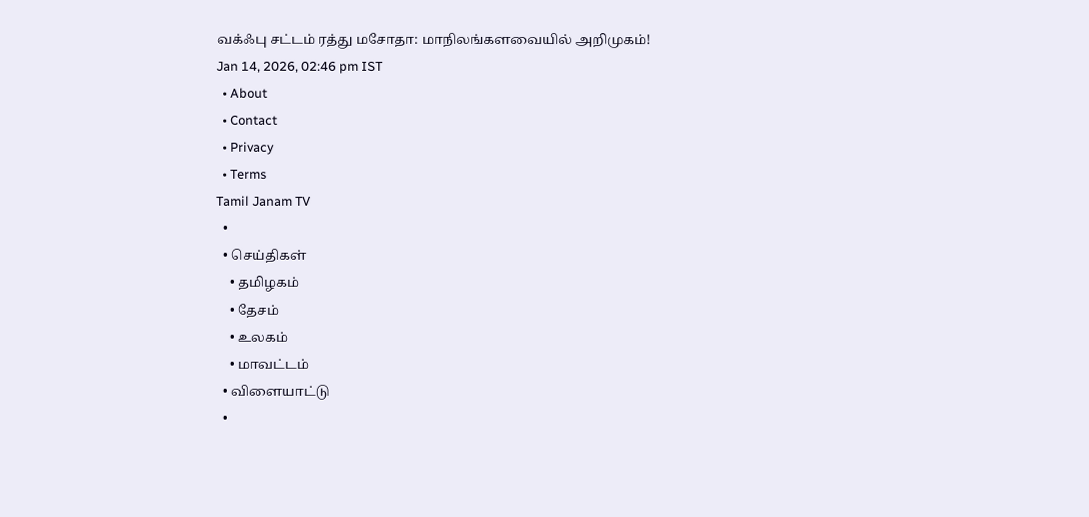வக்ஃபு சட்டம் ரத்து மசோதா: மாநிலங்களவையில் அறிமுகம்!
Jan 14, 2026, 02:46 pm IST
  • About
  • Contact
  • Privacy
  • Terms
Tamil Janam TV
  •
  • செய்திகள்
    • தமிழகம்
    • தேசம்
    • உலகம்
    • மாவட்டம்
  • விளையாட்டு
  •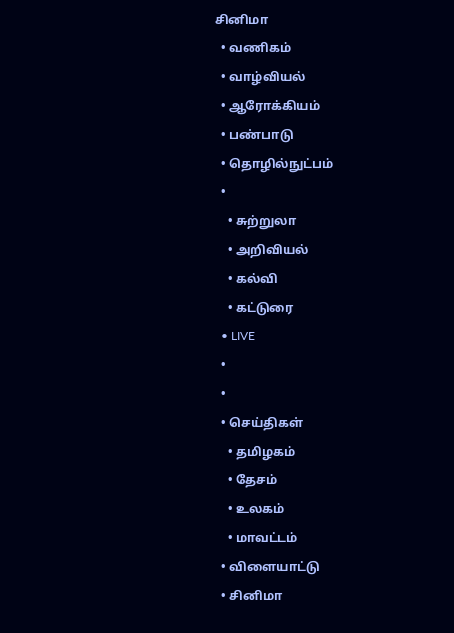சினிமா
  • வணிகம்
  • வாழ்வியல்
  • ஆரோக்கியம்
  • பண்பாடு
  • தொழில்நுட்பம்
  •
    • சுற்றுலா
    • அறிவியல்
    • கல்வி
    • கட்டுரை
  • LIVE
  •
  •
  • செய்திகள்
    • தமிழகம்
    • தேசம்
    • உலகம்
    • மாவட்டம்
  • விளையாட்டு
  • சினிமா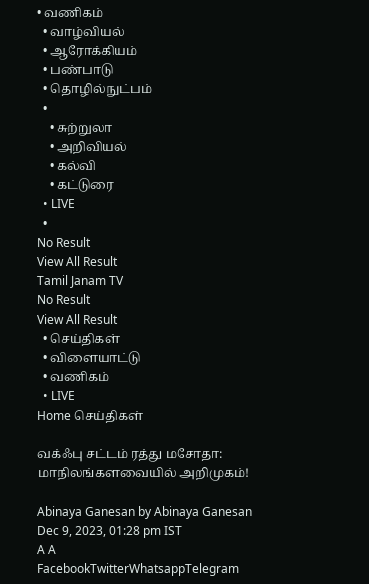• வணிகம்
  • வாழ்வியல்
  • ஆரோக்கியம்
  • பண்பாடு
  • தொழில்நுட்பம்
  •
    • சுற்றுலா
    • அறிவியல்
    • கல்வி
    • கட்டுரை
  • LIVE
  •
No Result
View All Result
Tamil Janam TV
No Result
View All Result
  • செய்திகள்
  • விளையாட்டு
  • வணிகம்
  • LIVE
Home செய்திகள்

வக்ஃபு சட்டம் ரத்து மசோதா: மாநிலங்களவையில் அறிமுகம்!

Abinaya Ganesan by Abinaya Ganesan
Dec 9, 2023, 01:28 pm IST
A A
FacebookTwitterWhatsappTelegram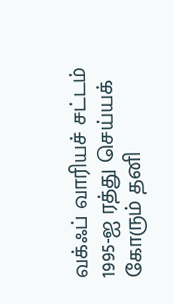வக்ஃப் வாரியச் சட்டம் 1995-ஐ ரத்து செய்யக் கோரும் தனி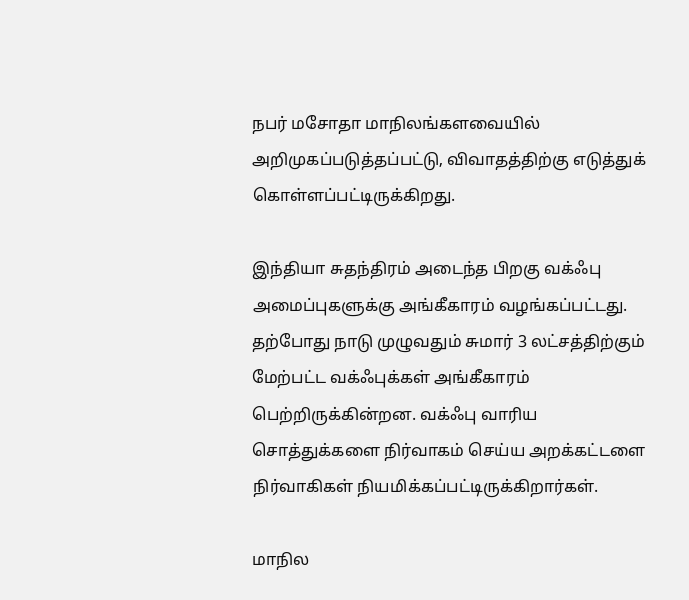நபர் மசோதா மாநிலங்களவையில் அறிமுகப்படுத்தப்பட்டு, விவாதத்திற்கு எடுத்துக் கொள்ளப்பட்டிருக்கிறது.

இந்தியா சுதந்திரம் அடைந்த பிறகு வக்ஃபு அமைப்புகளுக்கு அங்கீகாரம் வழங்கப்பட்டது. தற்போது நாடு முழுவதும் சுமார் 3 லட்சத்திற்கும் மேற்பட்ட வக்ஃபுக்கள் அங்கீகாரம் பெற்றிருக்கின்றன. வக்ஃபு வாரிய சொத்துக்களை நிர்வாகம் செய்ய அறக்கட்டளை நிர்வாகிகள் நியமிக்கப்பட்டிருக்கிறார்கள்.

மாநில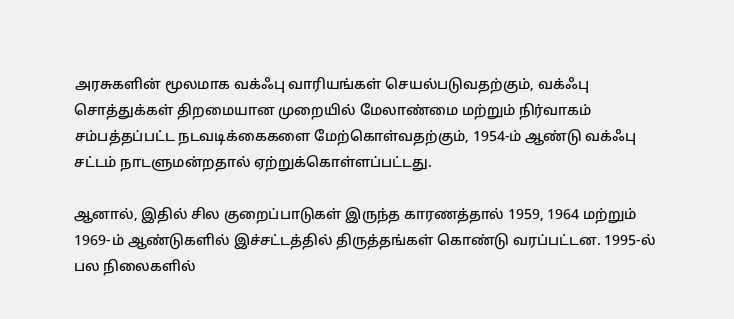அரசுகளின் மூலமாக வக்ஃபு வாரியங்கள் செயல்படுவதற்கும், வக்ஃபு சொத்துக்கள் திறமையான முறையில் மேலாண்மை மற்றும் நிர்வாகம் சம்பத்தப்பட்ட நடவடிக்கைகளை மேற்கொள்வதற்கும், 1954-ம் ஆண்டு வக்ஃபு சட்டம் நாடளுமன்றதால் ஏற்றுக்கொள்ளப்பட்டது.

ஆனால், இதில் சில குறைப்பாடுகள் இருந்த காரணத்தால் 1959, 1964 மற்றும் 1969-ம் ஆண்டுகளில் இச்சட்டத்தில் திருத்தங்கள் கொண்டு வரப்பட்டன. 1995-ல் பல நிலைகளில்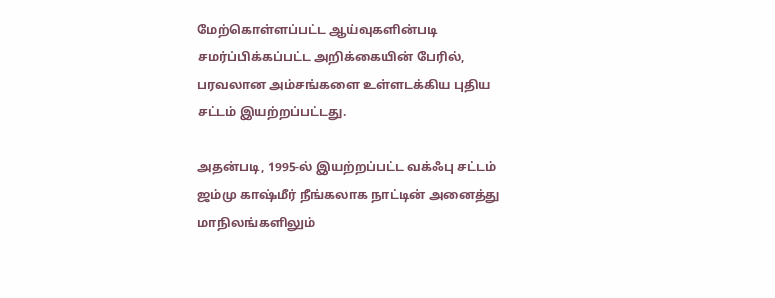மேற்கொள்ளப்பட்ட ஆய்வுகளின்படி சமர்ப்பிக்கப்பட்ட அறிக்கையின் பேரில், பரவலான அம்சங்களை உள்ளடக்கிய புதிய சட்டம் இயற்றப்பட்டது.

அதன்படி, 1995-ல் இயற்றப்பட்ட வக்ஃபு சட்டம் ஜம்மு காஷ்மீர் நீங்கலாக நாட்டின் அனைத்து மாநிலங்களிலும்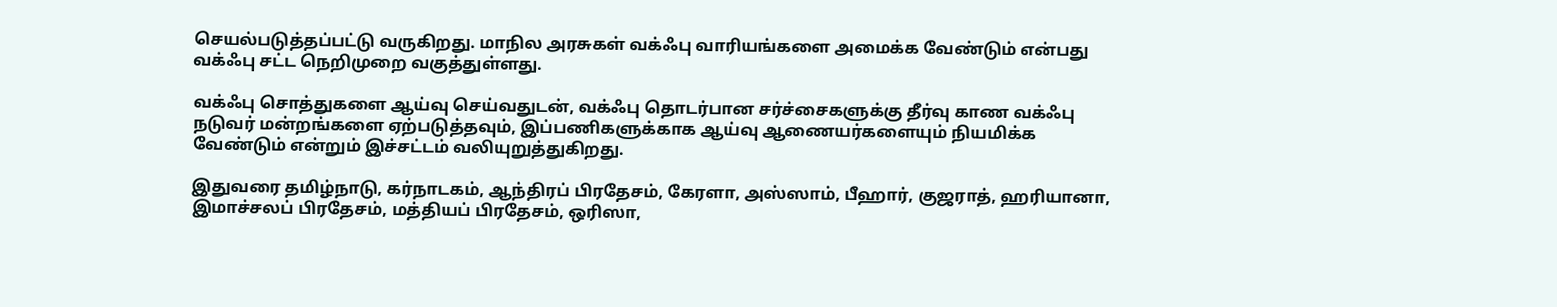செயல்படுத்தப்பட்டு வருகிறது. மாநில அரசுகள் வக்ஃபு வாரியங்களை அமைக்க வேண்டும் என்பது வக்ஃபு சட்ட நெறிமுறை வகுத்துள்ளது.

வக்ஃபு சொத்துகளை ஆய்வு செய்வதுடன், வக்ஃபு தொடர்பான சர்ச்சைகளுக்கு தீர்வு காண வக்ஃபு நடுவர் மன்றங்களை ஏற்படுத்தவும், இப்பணிகளுக்காக ஆய்வு ஆணையர்களையும் நியமிக்க வேண்டும் என்றும் இச்சட்டம் வலியுறுத்துகிறது.

இதுவரை தமிழ்நாடு, கர்நாடகம், ஆந்திரப் பிரதேசம், கேரளா, அஸ்ஸாம், பீஹார், குஜராத், ஹரியானா, இமாச்சலப் பிரதேசம், மத்தியப் பிரதேசம், ஒரிஸா,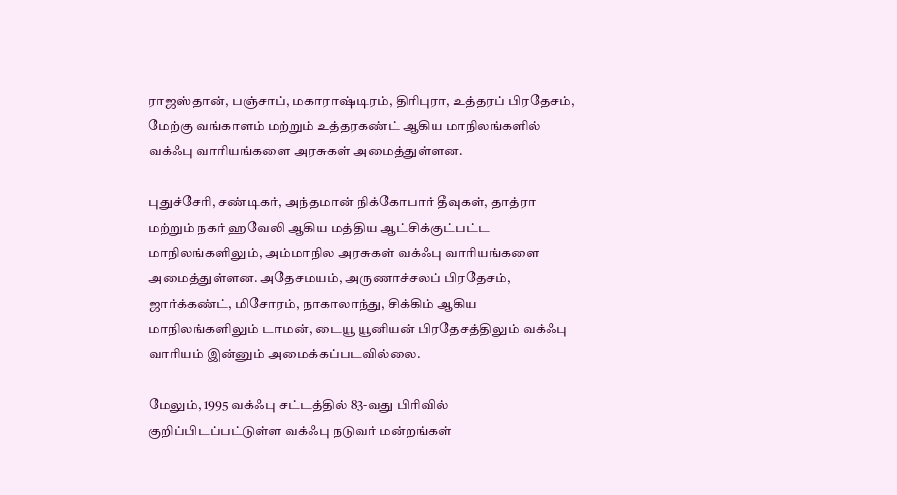ராஜஸ்தான், பஞ்சாப், மகாராஷ்டிரம், திரிபுரா, உத்தரப் பிரதேசம், மேற்கு வங்காளம் மற்றும் உத்தரகண்ட் ஆகிய மாநிலங்களில் வக்ஃபு வாரியங்களை அரசுகள் அமைத்துள்ளன.

புதுச்சேரி, சண்டிகர், அந்தமான் நிக்கோபார் தீவுகள், தாத்ரா மற்றும் நகர் ஹவேலி ஆகிய மத்திய ஆட்சிக்குட்பட்ட மாநிலங்களிலும், அம்மாநில அரசுகள் வக்ஃபு வாரியங்களை அமைத்துள்ளன. அதேசமயம், அருணாச்சலப் பிரதேசம், ஜார்க்கண்ட், மிசோரம், நாகாலாந்து, சிக்கிம் ஆகிய மாநிலங்களிலும் டாமன், டையூ யூனியன் பிரதேசத்திலும் வக்ஃபு வாரியம் இன்னும் அமைக்கப்படவில்லை.

மேலும், 1995 வக்ஃபு சட்டத்தில் 83-வது பிரிவில் குறிப்பிடப்பட்டுள்ள வக்ஃபு நடுவர் மன்றங்கள்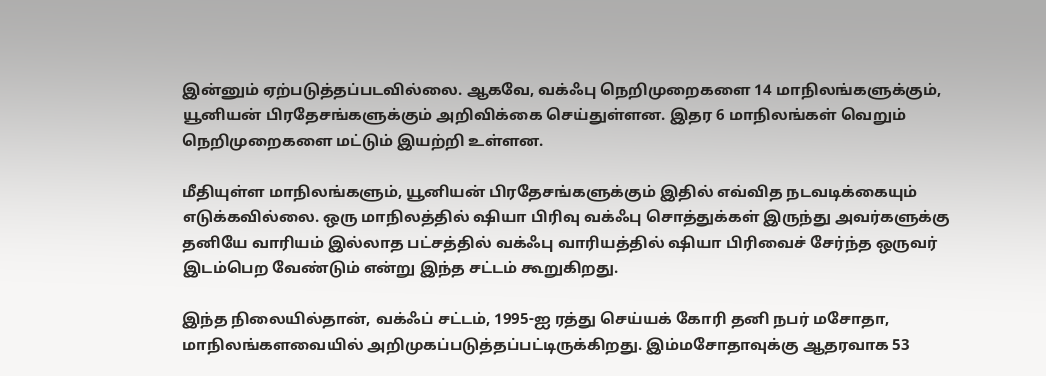இன்னும் ஏற்படுத்தப்படவில்லை. ஆகவே, வக்ஃபு நெறிமுறைகளை 14 மாநிலங்களுக்கும், யூனியன் பிரதேசங்களுக்கும் அறிவிக்கை செய்துள்ளன. இதர 6 மாநிலங்கள் வெறும் நெறிமுறைகளை மட்டும் இயற்றி உள்ளன.

மீதியுள்ள மாநிலங்களும், யூனியன் பிரதேசங்களுக்கும் இதில் எவ்வித நடவடிக்கையும் எடுக்கவில்லை. ஒரு மாநிலத்தில் ஷியா பிரிவு வக்ஃபு சொத்துக்கள் இருந்து அவர்களுக்கு தனியே வாரியம் இல்லாத பட்சத்தில் வக்ஃபு வாரியத்தில் ஷியா பிரிவைச் சேர்ந்த ஒருவர் இடம்பெற வேண்டும் என்று இந்த சட்டம் கூறுகிறது.

இந்த நிலையில்தான், வக்ஃப் சட்டம், 1995-ஐ ரத்து செய்யக் கோரி தனி நபர் மசோதா, மாநிலங்களவையில் அறிமுகப்படுத்தப்பட்டிருக்கிறது. இம்மசோதாவுக்கு ஆதரவாக 53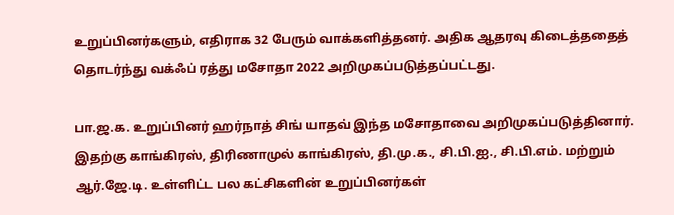உறுப்பினர்களும், எதிராக 32 பேரும் வாக்களித்தனர். அதிக ஆதரவு கிடைத்ததைத் தொடர்ந்து வக்ஃப் ரத்து மசோதா 2022 அறிமுகப்படுத்தப்பட்டது.

பா.ஜ.க. உறுப்பினர் ஹர்நாத் சிங் யாதவ் இந்த மசோதாவை அறிமுகப்படுத்தினார். இதற்கு காங்கிரஸ், திரிணாமுல் காங்கிரஸ், தி.மு.க., சி.பி.ஐ., சி.பி.எம். மற்றும் ஆர்.ஜே.டி. உள்ளிட்ட பல கட்சிகளின் உறுப்பினர்கள்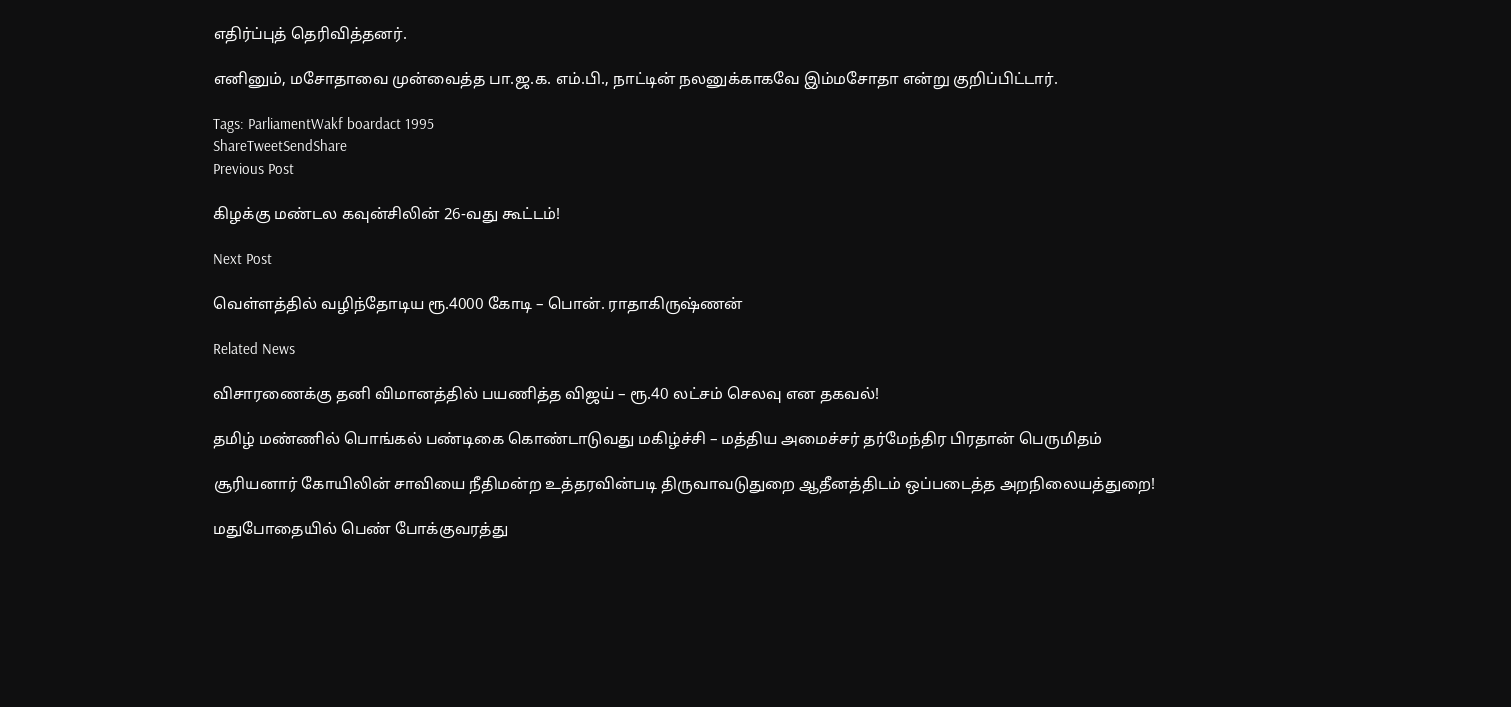எதிர்ப்புத் தெரிவித்தனர்.

எனினும், மசோதாவை முன்வைத்த பா.ஜ.க. எம்.பி., நாட்டின் நலனுக்காகவே இம்மசோதா என்று குறிப்பிட்டார்.

Tags: ParliamentWakf boardact 1995
ShareTweetSendShare
Previous Post

கிழக்கு மண்டல கவுன்சிலின் 26-வது கூட்டம்!

Next Post

வெள்ளத்தில் வழிந்தோடிய ரூ.4000 கோடி – பொன். ராதாகிருஷ்ணன்

Related News

விசாரணைக்கு தனி விமானத்தில் பயணித்த விஜய் – ரூ.40 லட்சம் செலவு என தகவல்!

தமிழ் மண்ணில் பொங்கல் பண்டிகை கொண்டாடுவது மகிழ்ச்சி – மத்திய அமைச்சர் தர்மேந்திர பிரதான் பெருமிதம்

சூரியனார் கோயிலின் சாவியை நீதிமன்ற உத்தரவின்படி திருவாவடுதுறை ஆதீனத்திடம் ஒப்படைத்த அறநிலையத்துறை!

மதுபோதையில் பெண் போக்குவரத்து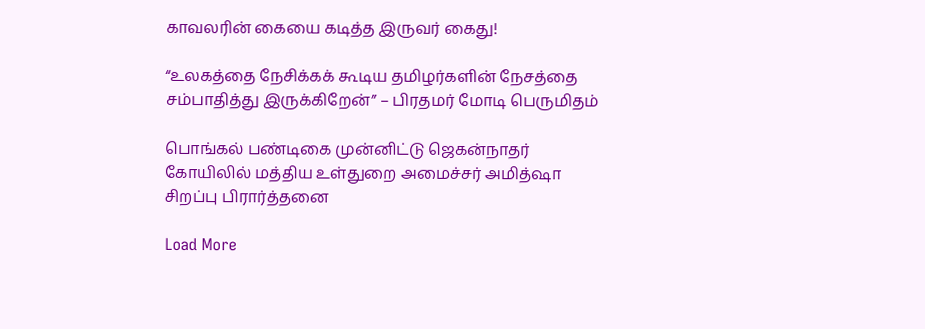காவலரின் கையை கடித்த இருவர் கைது!

“உலகத்தை நேசிக்கக் கூடிய தமிழர்களின் நேசத்தை சம்பாதித்து இருக்கிறேன்” – பிரதமர் மோடி பெருமிதம்

பொங்கல் பண்டிகை முன்னிட்டு ஜெகன்நாதர் கோயிலில் மத்திய உள்துறை அமைச்சர் அமித்ஷா சிறப்பு பிரார்த்தனை

Load More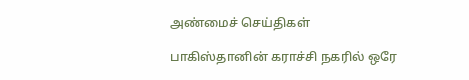அண்மைச் செய்திகள்

பாகிஸ்தானின் கராச்சி நகரில் ஒரே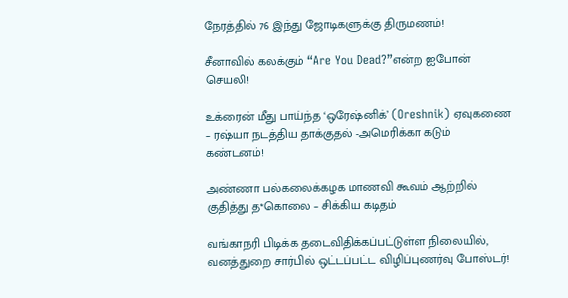நேரத்தில் 76 இந்து ஜோடிகளுக்கு திருமணம்!

சீனாவில் கலக்கும் “Are You Dead?”என்ற ஐபோன் செயலி!

உக்ரைன் மீது பாய்ந்த ‘ஒரேஷ்னிக்’ (Oreshnik) ஏவுகணை – ரஷ்யா நடத்திய தாக்குதல் -அமெரிக்கா கடும் கண்டனம்!

அண்ணா பல்கலைக்கழக மாணவி கூவம் ஆற்றில் குதித்து த*கொலை – சிக்கிய கடிதம்

வங்காநரி பிடிக்க தடைவிதிக்கப்பட்டுள்ள நிலையில், வனத்துறை சார்பில் ஒட்டப்பட்ட விழிப்புணர்வு போஸ்டர்!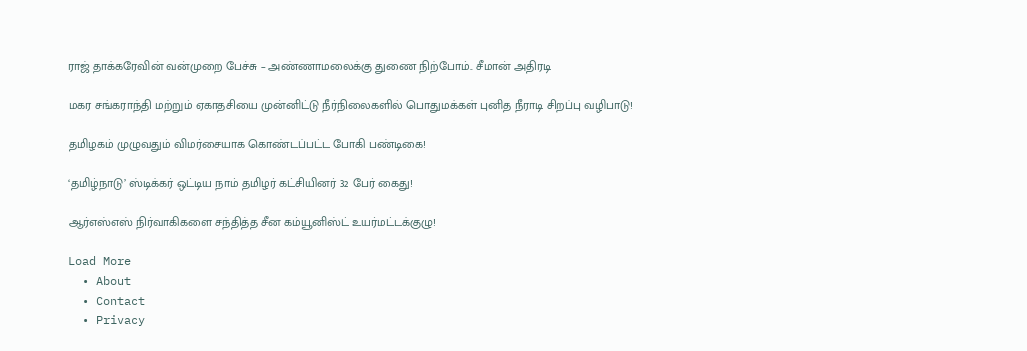ராஜ் தாக்கரேவின் வன்முறை பேச்சு – அண்ணாமலைக்கு துணை நிற்போம்.. சீமான் அதிரடி

மகர சங்கராந்தி மற்றும் ஏகாதசியை முன்னிட்டு நீர்நிலைகளில் பொதுமக்கள் புனித நீராடி சிறப்பு வழிபாடு!

தமிழகம் முழுவதும் விமர்சையாக கொண்டப்பட்ட போகி பண்டிகை!

‘தமிழ்நாடு’ ஸ்டிக்கர் ஒட்டிய நாம் தமிழர் கட்சியினர் 32 பேர் கைது!

ஆர்எஸ்எஸ் நிர்வாகிகளை சந்தித்த சீன கம்யூனிஸ்ட் உயர்மட்டக்குழு!

Load More
  • About
  • Contact
  • Privacy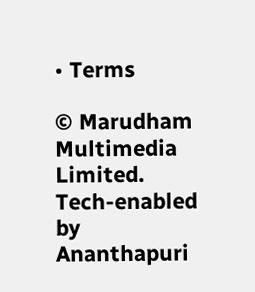• Terms

© Marudham Multimedia Limited.
Tech-enabled by Ananthapuri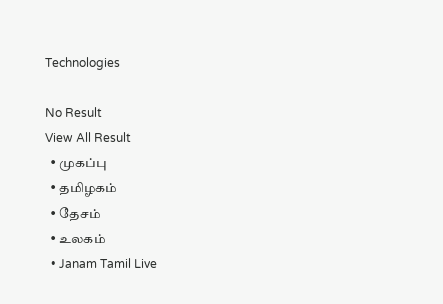Technologies

No Result
View All Result
  • முகப்பு
  • தமிழகம்
  • தேசம்
  • உலகம்
  • Janam Tamil Live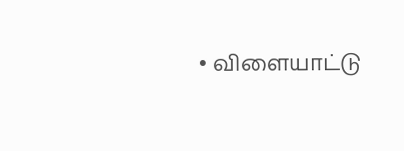• விளையாட்டு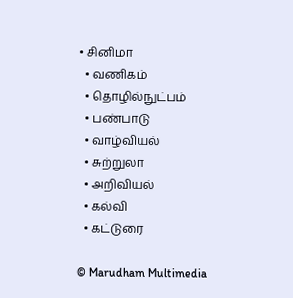• சினிமா
  • வணிகம்
  • தொழில்நுட்பம்
  • பண்பாடு
  • வாழ்வியல்
  • சுற்றுலா
  • அறிவியல்
  • கல்வி
  • கட்டுரை

© Marudham Multimedia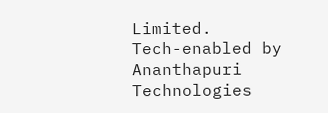Limited.
Tech-enabled by Ananthapuri Technologies